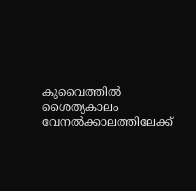കുവൈത്തിൽ ശൈത്യകാലം വേനൽക്കാലത്തിലേക്ക്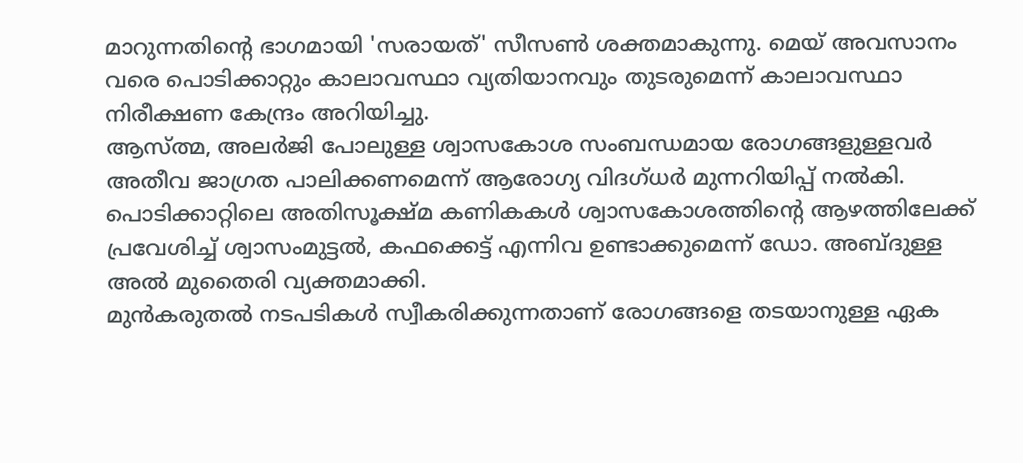മാറുന്നതിന്റെ ഭാഗമായി 'സരായത്' സീസൺ ശക്തമാകുന്നു. മെയ് അവസാനം വരെ പൊടിക്കാറ്റും കാലാവസ്ഥാ വ്യതിയാനവും തുടരുമെന്ന് കാലാവസ്ഥാ നിരീക്ഷണ കേന്ദ്രം അറിയിച്ചു.
ആസ്ത്മ, അലർജി പോലുള്ള ശ്വാസകോശ സംബന്ധമായ രോഗങ്ങളുള്ളവർ അതീവ ജാഗ്രത പാലിക്കണമെന്ന് ആരോഗ്യ വിദഗ്ധർ മുന്നറിയിപ്പ് നൽകി. പൊടിക്കാറ്റിലെ അതിസൂക്ഷ്മ കണികകൾ ശ്വാസകോശത്തിന്റെ ആഴത്തിലേക്ക് പ്രവേശിച്ച് ശ്വാസംമുട്ടൽ, കഫക്കെട്ട് എന്നിവ ഉണ്ടാക്കുമെന്ന് ഡോ. അബ്ദുള്ള അൽ മുതൈരി വ്യക്തമാക്കി.
മുൻകരുതൽ നടപടികൾ സ്വീകരിക്കുന്നതാണ് രോഗങ്ങളെ തടയാനുള്ള ഏക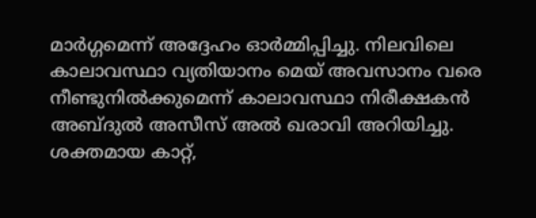മാർഗ്ഗമെന്ന് അദ്ദേഹം ഓർമ്മിപ്പിച്ചു. നിലവിലെ കാലാവസ്ഥാ വ്യതിയാനം മെയ് അവസാനം വരെ നീണ്ടുനിൽക്കുമെന്ന് കാലാവസ്ഥാ നിരീക്ഷകൻ അബ്ദുൽ അസീസ് അൽ ഖരാവി അറിയിച്ചു.
ശക്തമായ കാറ്റ്,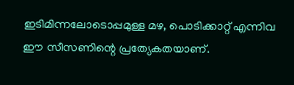ഇടിമിന്നലോടൊപ്പമുള്ള മഴ, പൊടിക്കാറ്റ് എന്നിവ ഈ സീസണിന്റെ പ്രത്യേകതയാണ്.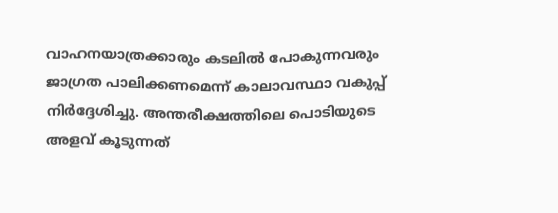വാഹനയാത്രക്കാരും കടലിൽ പോകുന്നവരും ജാഗ്രത പാലിക്കണമെന്ന് കാലാവസ്ഥാ വകുപ്പ് നിർദ്ദേശിച്ചു. അന്തരീക്ഷത്തിലെ പൊടിയുടെ അളവ് കൂടുന്നത്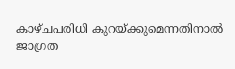കാഴ്ചപരിധി കുറയ്ക്കുമെന്നതിനാൽ ജാഗ്രത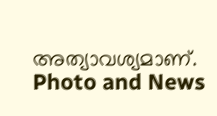അത്യാവശ്യമാണ്.
Photo and News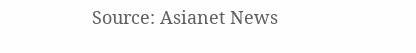Source: Asianet News